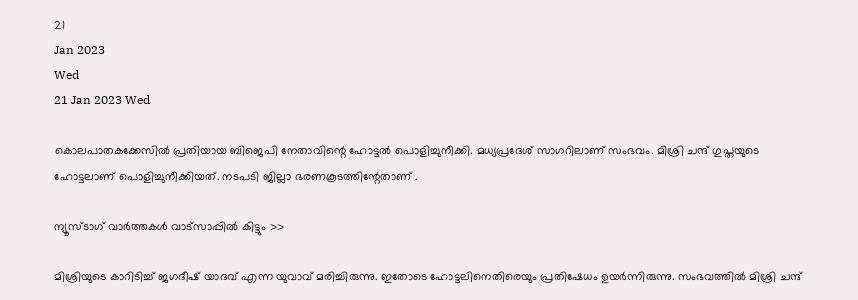21
Jan 2023
Wed
21 Jan 2023 Wed

കൊലപാതകക്കേസില്‍ പ്രതിയായ ബിജെപി നേതാവിന്റെ ഹോട്ടല്‍ പൊളിച്ചുനീക്കി. മധ്യപ്രദേശ് സാഗറിലാണ് സംഭവം. മിശ്രി ചന്ദ് ഗുപ്തയുടെ ഹോട്ടലാണ് പൊളിച്ചുനീക്കിയത്. നടപടി ജില്ലാ ഭരണകൂടത്തിന്റേതാണ് .

ന്യൂസ്ടാഗ് വാര്‍ത്തകള്‍ വാട്‌സാപ്പില്‍ കിട്ടും >>

മിശ്രിയുടെ കാറിടിച്ച് ജഗദീഷ് യാദവ് എന്ന യുവാവ് മരിച്ചിരുന്നു. ഇതോടെ ഹോട്ടലിനെതിരെയും പ്രതിഷേധം ഉയര്‍ന്നിരുന്നു. സംഭവത്തില്‍ മിശ്രി ചന്ദ്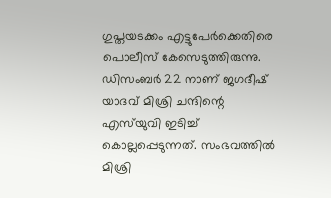ഗുപ്തയടക്കം എട്ടുപേര്‍ക്കെതിരെ പൊലീസ് കേസെടുത്തിരുന്നു. ഡിസംബര്‍ 22 നാണ് ജഗദീഷ് യാദവ് മിശ്രി ചന്ദിന്റെ എസ്‌യുവി ഇടിച്ച് കൊല്ലപ്പെടുന്നത്. സംഭവത്തില്‍ മിശ്രി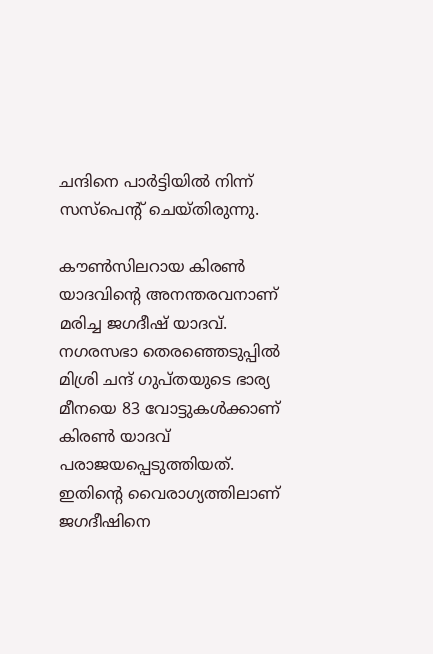ചന്ദിനെ പാര്‍ട്ടിയില്‍ നിന്ന് സസ്പെന്റ് ചെയ്തിരുന്നു.

കൗണ്‍സിലറായ കിരണ്‍ യാദവിന്റെ അനന്തരവനാണ് മരിച്ച ജഗദീഷ് യാദവ്. നഗരസഭാ തെരഞ്ഞെടുപ്പില്‍ മിശ്രി ചന്ദ് ഗുപ്തയുടെ ഭാര്യ മീനയെ 83 വോട്ടുകള്‍ക്കാണ് കിരണ്‍ യാദവ് പരാജയപ്പെടുത്തിയത്. ഇതിന്റെ വൈരാഗ്യത്തിലാണ് ജഗദീഷിനെ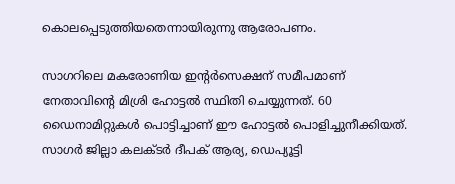കൊലപ്പെടുത്തിയതെന്നായിരുന്നു ആരോപണം.

സാഗറിലെ മകരോണിയ ഇന്റര്‍സെക്ഷന് സമീപമാണ് നേതാവിന്റെ മിശ്രി ഹോട്ടല്‍ സ്ഥിതി ചെയ്യുന്നത്. 60 ഡൈനാമിറ്റുകള്‍ പൊട്ടിച്ചാണ് ഈ ഹോട്ടല്‍ പൊളിച്ചുനീക്കിയത്. സാഗര്‍ ജില്ലാ കലക്ടര്‍ ദീപക് ആര്യ, ഡെപ്യൂട്ടി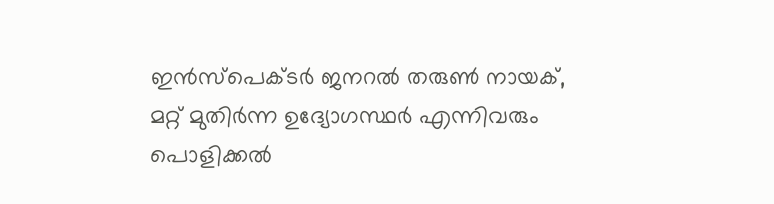ഇന്‍സ്‌പെക്ടര്‍ ജനറല്‍ തരുണ്‍ നായക്, മറ്റ് മുതിര്‍ന്ന ഉദ്യോഗസ്ഥര്‍ എന്നിവരും പൊളിക്കല്‍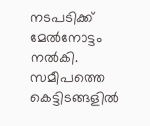നടപടിക്ക് മേല്‍നോട്ടം നല്‍കി. സമീപത്തെ കെട്ടിടങ്ങളില്‍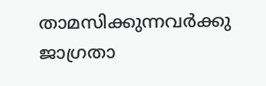താമസിക്കുന്നവര്‍ക്കു ജാഗ്രതാ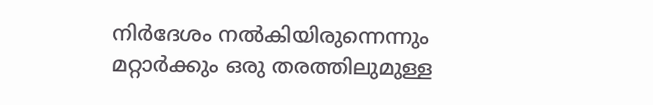നിര്‍ദേശം നല്‍കിയിരുന്നെന്നും മറ്റാര്‍ക്കും ഒരു തരത്തിലുമുള്ള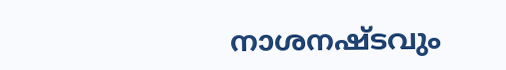നാശനഷ്ടവും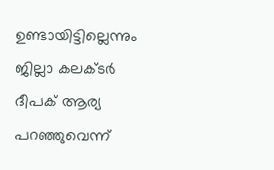ഉണ്ടായിട്ടില്ലെന്നും ജില്ലാ കലക്ടര്‍ ദീപക് ആര്യ പറഞ്ഞുവെന്ന്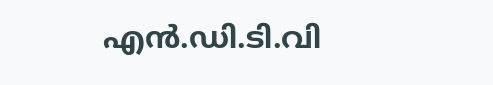എന്‍.ഡി.ടി.വി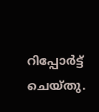റിപ്പോര്‍ട്ട് ചെയ്തു.